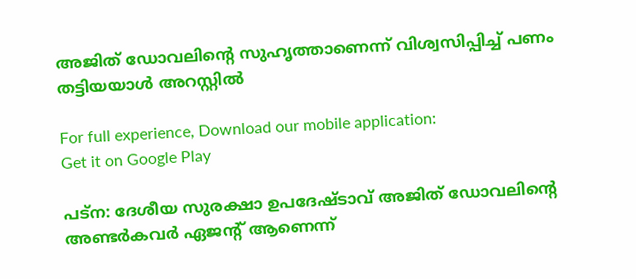അജിത് ഡോവലിന്റെ സുഹൃത്താണെന്ന് വിശ്വസിപ്പിച്ച് പണം തട്ടിയയാൾ അറസ്റ്റിൽ

For full experience, Download our mobile application:
Get it on Google Play

പട്‌ന: ദേശീയ സുരക്ഷാ ഉപദേഷ്ടാവ് അജിത് ഡോവലിന്റെ അണ്ടർകവർ ഏജന്റ് ആണെന്ന്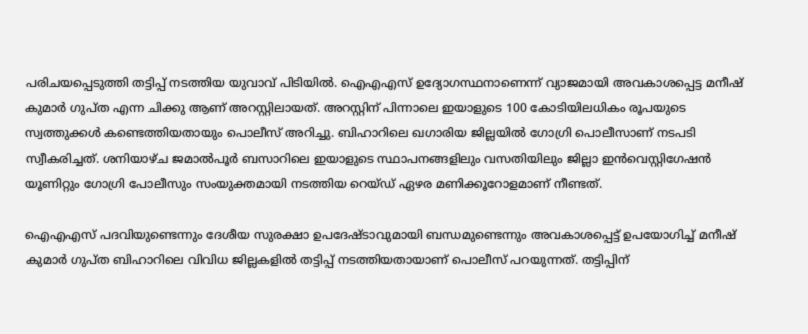പരിചയപ്പെടുത്തി തട്ടിപ്പ് നടത്തിയ യുവാവ് പിടിയിൽ. ഐഎഎസ് ഉദ്യോഗസ്ഥനാണെന്ന് വ്യാജമായി അവകാശപ്പെട്ട മനീഷ് കുമാർ ഗുപ്ത എന്ന ചിക്കു ആണ് അറസ്റ്റിലായത്. അറസ്റ്റിന് പിന്നാലെ ഇയാളുടെ 100 കോടിയിലധികം രൂപയുടെ സ്വത്തുക്കൾ കണ്ടെത്തിയതായും പൊലീസ് അറിച്ചു. ബിഹാറിലെ ഖഗാരിയ ജില്ലയിൽ ഗോഗ്രി പൊലീസാണ് നടപടി സ്വീകരിച്ചത്. ശനിയാഴ്ച ജമാൽപൂർ ബസാറിലെ ഇയാളുടെ സ്ഥാപനങ്ങളിലും വസതിയിലും ജില്ലാ ഇൻവെസ്റ്റിഗേഷൻ യൂണിറ്റും ഗോഗ്രി പോലീസും സംയുക്തമായി നടത്തിയ റെയ്ഡ് ഏഴര മണിക്കൂറോളമാണ് നീണ്ടത്.

ഐഎഎസ് പദവിയുണ്ടെന്നും ദേശീയ സുരക്ഷാ ഉപദേഷ്ടാവുമായി ബന്ധമുണ്ടെന്നും അവകാശപ്പെട്ട് ഉപയോഗിച്ച് മനീഷ് കുമാർ ഗുപ്ത ബിഹാറിലെ വിവിധ ജില്ലകളിൽ തട്ടിപ്പ് നടത്തിയതായാണ് പൊലീസ് പറയുന്നത്. തട്ടിപ്പിന്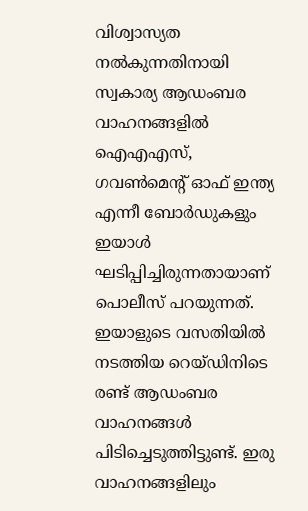വിശ്വാസ്യത നൽകുന്നതിനായി സ്വകാര്യ ആഡംബര വാഹനങ്ങളിൽ ഐഎഎസ്, ഗവൺമെൻ്റ് ഓഫ് ഇന്ത്യ എന്നീ ബോർഡുകളും ഇയാൾ ഘടിപ്പിച്ചിരുന്നതായാണ് പൊലീസ് പറയുന്നത്. ഇയാളുടെ വസതിയിൽ നടത്തിയ റെയ്ഡിനിടെ രണ്ട് ആഡംബര വാഹനങ്ങൾ പിടിച്ചെടുത്തിട്ടുണ്ട്. ഇരു വാഹനങ്ങളിലും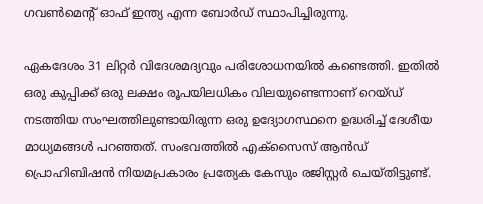ഗവൺമെൻ്റ് ഓഫ് ഇന്ത്യ എന്ന ബോർഡ് സ്ഥാപിച്ചിരുന്നു.

ഏകദേശം 31 ലിറ്റർ വിദേശമദ്യവും പരിശോധനയിൽ കണ്ടെത്തി. ഇതിൽ ഒരു കുപ്പിക്ക് ഒരു ലക്ഷം രൂപയിലധികം വിലയുണ്ടെന്നാണ് റെയ്ഡ് നടത്തിയ സംഘത്തിലുണ്ടായിരുന്ന ഒരു ഉദ്യോഗസ്ഥനെ ഉദ്ധരിച്ച് ദേശീയ മാധ്യമങ്ങൾ പറഞ്ഞത്. സംഭവത്തിൽ എക്സൈസ് ആൻഡ് പ്രൊഹിബിഷൻ നിയമപ്രകാരം പ്രത്യേക കേസും രജിസ്റ്റർ ചെയ്തിട്ടുണ്ട്.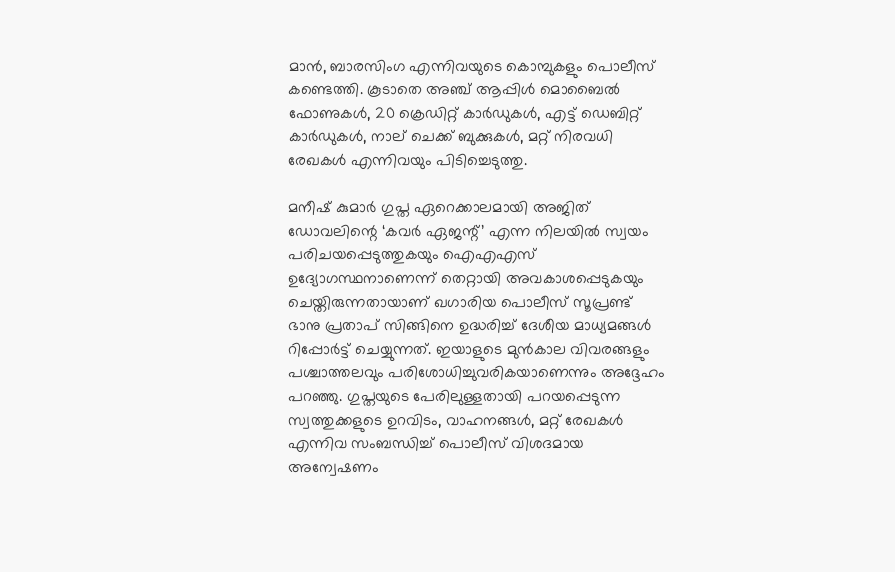മാൻ, ബാരസിംഗ എന്നിവയുടെ കൊമ്പുകളും പൊലീസ് കണ്ടെത്തി. കൂടാതെ അഞ്ച് ആപ്പിൾ മൊബൈൽ ഫോണുകൾ, 20 ക്രെഡിറ്റ് കാർഡുകൾ, എട്ട് ഡെബിറ്റ് കാർഡുകൾ, നാല് ചെക്ക് ബുക്കുകൾ, മറ്റ് നിരവധി രേഖകൾ എന്നിവയും പിടിച്ചെടുത്തു.

മനീഷ് കുമാർ ഗുപ്ത ഏറെക്കാലമായി അജിത് ഡോവലിന്റെ ‘കവർ ഏജന്റ്’ എന്ന നിലയിൽ സ്വയം പരിചയപ്പെടുത്തുകയും ഐഎഎസ് ഉദ്യോഗസ്ഥനാണെന്ന് തെറ്റായി അവകാശപ്പെടുകയും ചെയ്തിരുന്നതായാണ് ഖഗാരിയ പൊലീസ് സൂപ്രണ്ട് ഭാനു പ്രതാപ് സിങ്ങിനെ ഉദ്ധരിച്ച് ദേശീയ മാധ്യമങ്ങൾ റിപ്പോർട്ട് ചെയ്യുന്നത്. ഇയാളുടെ മുൻകാല വിവരങ്ങളും പശ്ചാത്തലവും പരിശോധിച്ചുവരികയാണെന്നും അദ്ദേഹം പറഞ്ഞു. ഗുപ്തയുടെ പേരിലുള്ളതായി പറയപ്പെടുന്ന സ്വത്തുക്കളുടെ ഉറവിടം, വാഹനങ്ങൾ, മറ്റ് രേഖകൾ എന്നിവ സംബന്ധിച്ച് പൊലീസ് വിശദമായ അന്വേഷണം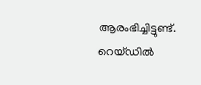ആരംഭിച്ചിട്ടുണ്ട്. റെയ്ഡിൽ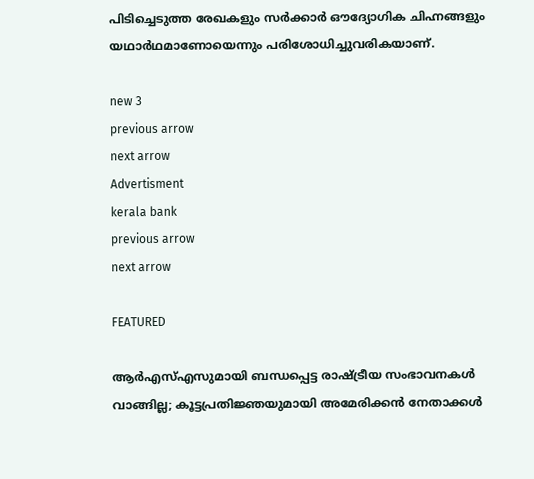പിടിച്ചെടുത്ത രേഖകളും സർക്കാർ ഔദ്യോഗിക ചിഹ്നങ്ങളും യഥാർഥമാണോയെന്നും പരിശോധിച്ചുവരികയാണ്.

new 3
previous arrow
next arrow
Advertisment
kerala bank
previous arrow
next arrow

FEATURED

ആർഎസ്എസുമായി ബന്ധപ്പെട്ട രാഷ്ട്രീയ സംഭാവനകൾ വാങ്ങില്ല; കൂട്ടപ്രതിജ്ഞയുമായി അമേരിക്കൻ നേതാക്കൾ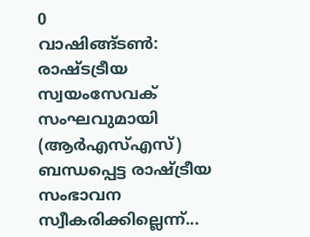0
വാഷിങ്ങ്ടണ്‍: രാഷ്ടട്രീയ സ്വയംസേവക് സംഘവുമായി (ആര്‍എസ്എസ്) ബന്ധപ്പെട്ട രാഷ്ട്രീയ സംഭാവന സ്വീകരിക്കില്ലെന്ന്...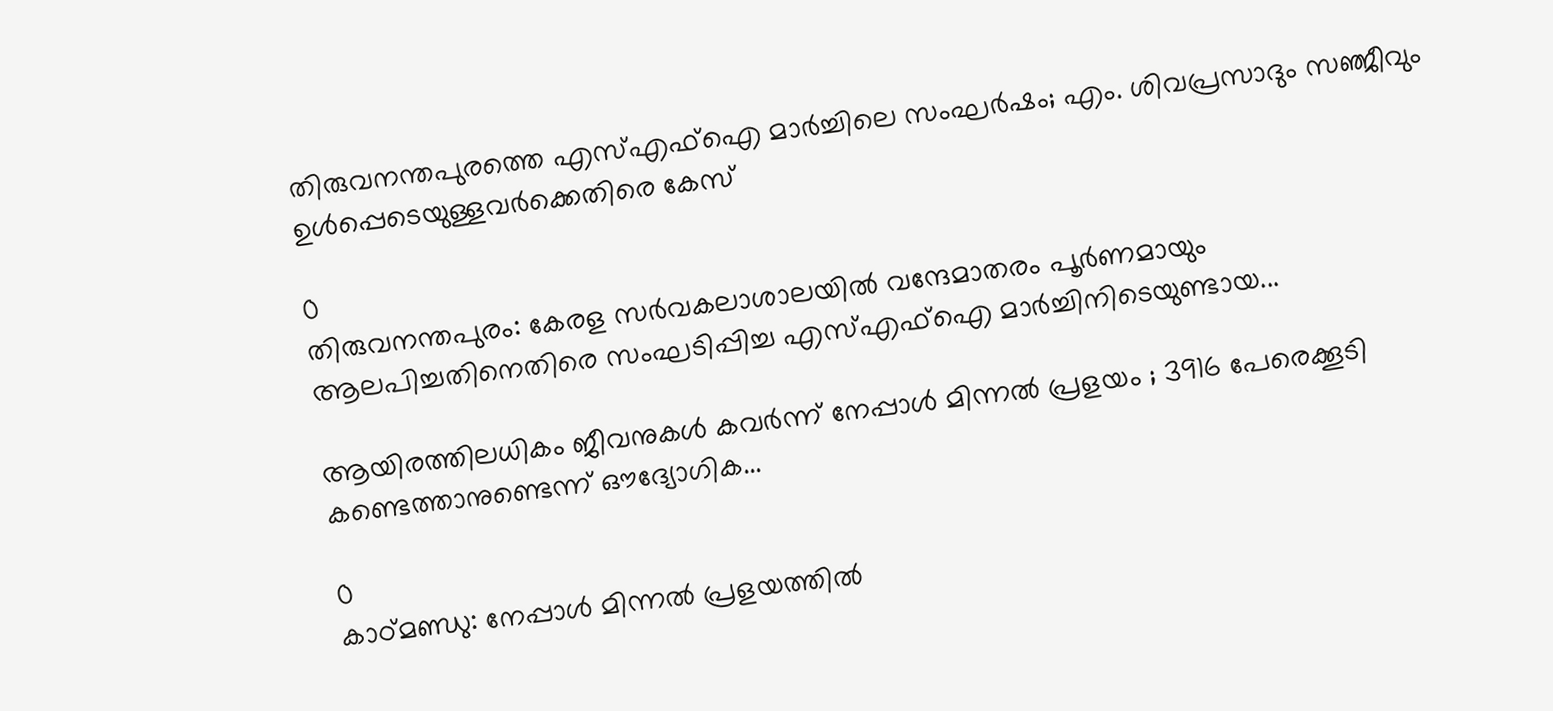തിരുവനന്തപുരത്തെ എസ്എഫ്ഐ മാർച്ചിലെ സംഘർഷം; എം. ശിവപ്രസാദും സഞ്ജീവും ഉൾപ്പെടെയുള്ളവർക്കെതിരെ കേസ്

0
തിരുവനന്തപുരം: കേരള സര്‍വകലാശാലയിൽ വന്ദേമാതരം പൂര്‍ണമായും ആലപിച്ചതിനെതിരെ സംഘടിപ്പിച്ച എസ്എഫ്‌ഐ മാര്‍ച്ചിനിടെയുണ്ടായ...

ആയിരത്തിലധികം ജീവനുകൾ കവർന്ന് നേപ്പാൾ മിന്നൽ പ്രളയം ; 3916 പേരെക്കൂടി കണ്ടെത്താനുണ്ടെന്ന് ഔദ്യോഗിക...

0
കാഠ്മണ്ഡു: നേപ്പാൾ മിന്നൽ പ്രളയത്തിൽ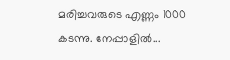മരിച്ചവരുടെ എണ്ണം 1000 കടന്നു. നേപ്പാളിൽ...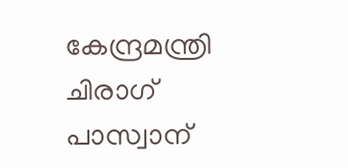കേന്ദ്രമന്ത്രി ചിരാഗ് പാസ്വാന്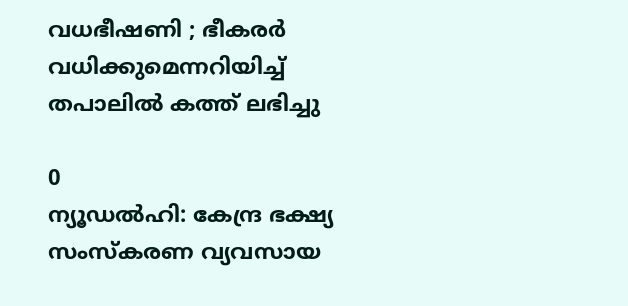വധഭീഷണി ; ഭീകരർ വധിക്കുമെന്നറിയിച്ച് തപാലിൽ കത്ത് ലഭിച്ചു

0
ന്യൂഡൽഹി: കേന്ദ്ര ഭക്ഷ്യ സംസ്കരണ വ്യവസായ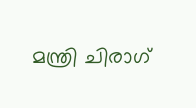മന്ത്രി ചിരാഗ്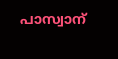പാസ്വാന്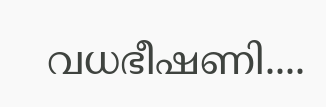വധഭീഷണി....